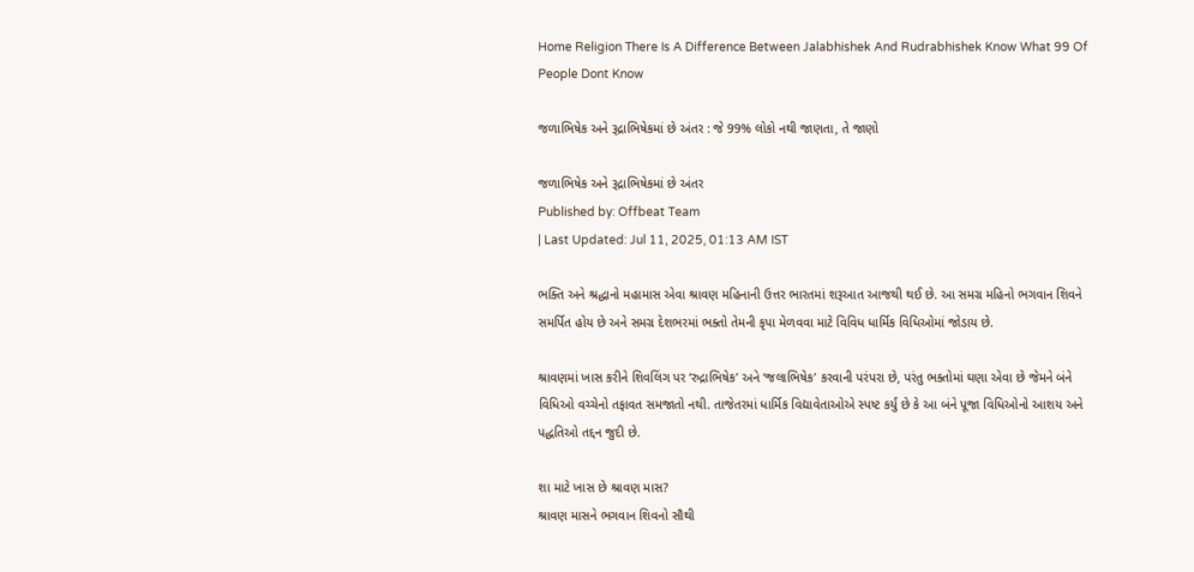Home Religion There Is A Difference Between Jalabhishek And Rudrabhishek Know What 99 Of People Dont Know

જળાભિષેક અને રૂદ્રાભિષેકમાં છે અંતર : જે 99% લોકો નથી જાણતા, તે જાણો

જળાભિષેક અને રૂદ્રાભિષેકમાં છે અંતર
Published by: Offbeat Team
| Last Updated: Jul 11, 2025, 01:13 AM IST

ભક્તિ અને શ્રદ્ધાનો મહામાસ એવા શ્રાવણ મહિનાની ઉત્તર ભારતમાં શરૂઆત આજથી થઈ છે. આ સમગ્ર મહિનો ભગવાન શિવને સમર્પિત હોય છે અને સમગ્ર દેશભરમાં ભક્તો તેમની કૃપા મેળવવા માટે વિવિધ ધાર્મિક વિધિઓમાં જોડાય છે.

શ્રાવણમાં ખાસ કરીને શિવલિંગ પર ‘રુદ્રાભિષેક’ અને ‘જલાભિષેક’ કરવાની પરંપરા છે, પરંતુ ભક્તોમાં ઘણા એવા છે જેમને બંને વિધિઓ વચ્ચેનો તફાવત સમજાતો નથી. તાજેતરમાં ધાર્મિક વિદ્યાવેતાઓએ સ્પષ્ટ કર્યું છે કે આ બંને પૂજા વિધિઓનો આશય અને પદ્ધતિઓ તદ્દન જુદી છે.

શા માટે ખાસ છે શ્રાવણ માસ?
શ્રાવણ માસને ભગવાન શિવનો સૌથી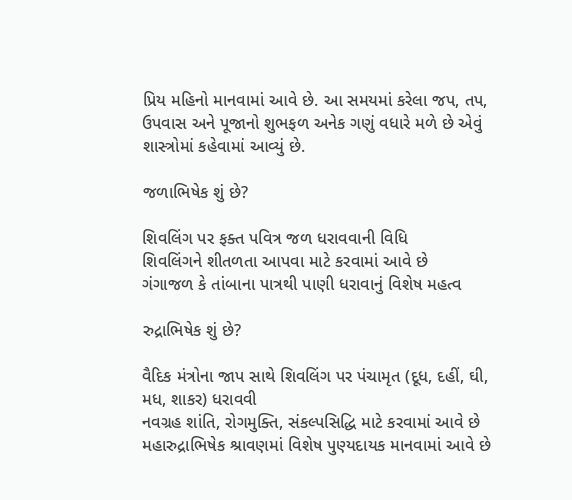પ્રિય મહિનો માનવામાં આવે છે. આ સમયમાં કરેલા જપ, તપ, ઉપવાસ અને પૂજાનો શુભફળ અનેક ગણું વધારે મળે છે એવું શાસ્ત્રોમાં કહેવામાં આવ્યું છે.

જળાભિષેક શું છે?

શિવલિંગ પર ફક્ત પવિત્ર જળ ધરાવવાની વિધિ
શિવલિંગને શીતળતા આપવા માટે કરવામાં આવે છે
ગંગાજળ કે તાંબાના પાત્રથી પાણી ધરાવાનું વિશેષ મહત્વ

રુદ્રાભિષેક શું છે?

વૈદિક મંત્રોના જાપ સાથે શિવલિંગ પર પંચામૃત (દૂધ, દહીં, ઘી, મધ, શાકર) ધરાવવી
નવગ્રહ શાંતિ, રોગમુક્તિ, સંકલ્પસિદ્ધિ માટે કરવામાં આવે છે
મહારુદ્રાભિષેક શ્રાવણમાં વિશેષ પુણ્યદાયક માનવામાં આવે છે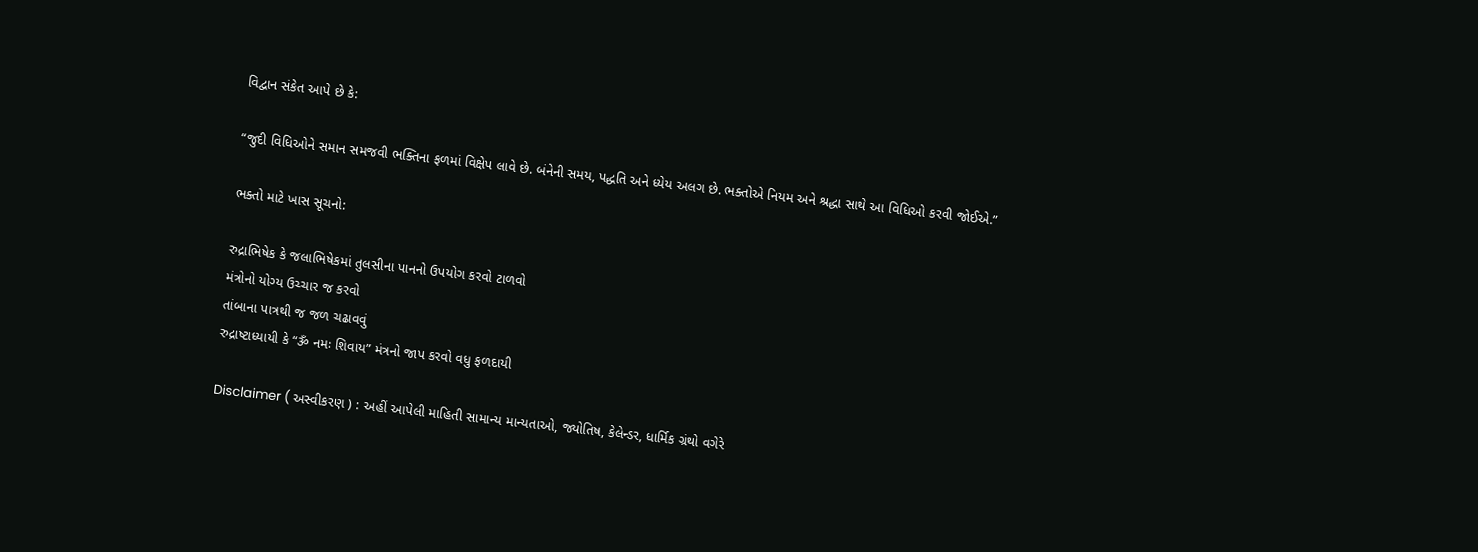વિદ્વાન સંકેત આપે છે કે:

“જુદી વિધિઓને સમાન સમજવી ભક્તિના ફળમાં વિક્ષેપ લાવે છે. બંનેની સમય, પદ્ધતિ અને ધ્યેય અલગ છે. ભક્તોએ નિયમ અને શ્રદ્ધા સાથે આ વિધિઓ કરવી જોઈએ.”

ભક્તો માટે ખાસ સૂચનો:

રુદ્રાભિષેક કે જલાભિષેકમાં તુલસીના પાનનો ઉપયોગ કરવો ટાળવો
મંત્રોનો યોગ્ય ઉચ્ચાર જ કરવો
તાંબાના પાત્રથી જ જળ ચઢાવવું
રુદ્રાષ્ટાધ્યાયી કે “ૐ નમઃ શિવાય” મંત્રનો જાપ કરવો વધુ ફળદાયી

Disclaimer ( અસ્વીકરણ ) : અહીં આપેલી માહિતી સામાન્ય માન્યતાઓ, જ્યોતિષ, કેલેન્ડર, ધાર્મિક ગ્રંથો વગેરે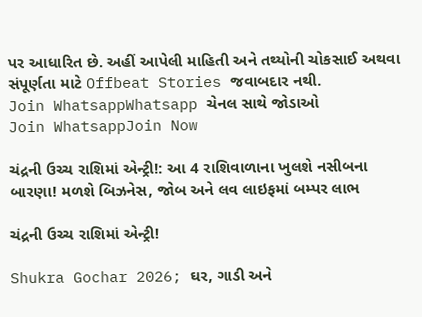પર આધારિત છે. અહીં આપેલી માહિતી અને તથ્યોની ચોકસાઈ અથવા સંપૂર્ણતા માટે Offbeat Stories જવાબદાર નથી.
Join WhatsappWhatsapp ચેનલ સાથે જોડાઓ
Join WhatsappJoin Now

ચંદ્રની ઉચ્ચ રાશિમાં એન્ટ્રી!: આ 4 રાશિવાળાના ખુલશે નસીબના બારણા! મળશે બિઝનેસ, જોબ અને લવ લાઇફમાં બમ્પર લાભ

ચંદ્રની ઉચ્ચ રાશિમાં એન્ટ્રી!

Shukra Gochar 2026; ઘર, ગાડી અને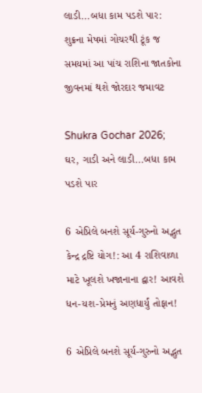લાડી...બધા કામ પડશે પાર: શુક્રના મેષમાં ગોચરથી ટૂંક જ સમયમાં આ પાંચ રાશિના જાતકોના જીવનમાં થશે જોરદાર જમાવટ

Shukra Gochar 2026; ઘર, ગાડી અને લાડી...બધા કામ પડશે પાર

6 એપ્રિલે બનશે સૂર્ય-ગુરુનો અદ્ભુત કેન્દ્ર દ્રષ્ટિ યોગ!: આ 4 રાશિવાળા માટે ખૂલશે ખજાનાના દ્વાર! આવશે ધન-યશ-પ્રેમનું અણધાર્યું તોફાન!

6 એપ્રિલે બનશે સૂર્ય-ગુરુનો અદ્ભુત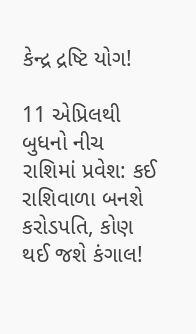કેન્દ્ર દ્રષ્ટિ યોગ!

11 એપ્રિલથી બુધનો નીચ રાશિમાં પ્રવેશ: કઈ રાશિવાળા બનશે કરોડપતિ, કોણ થઈ જશે કંગાલ!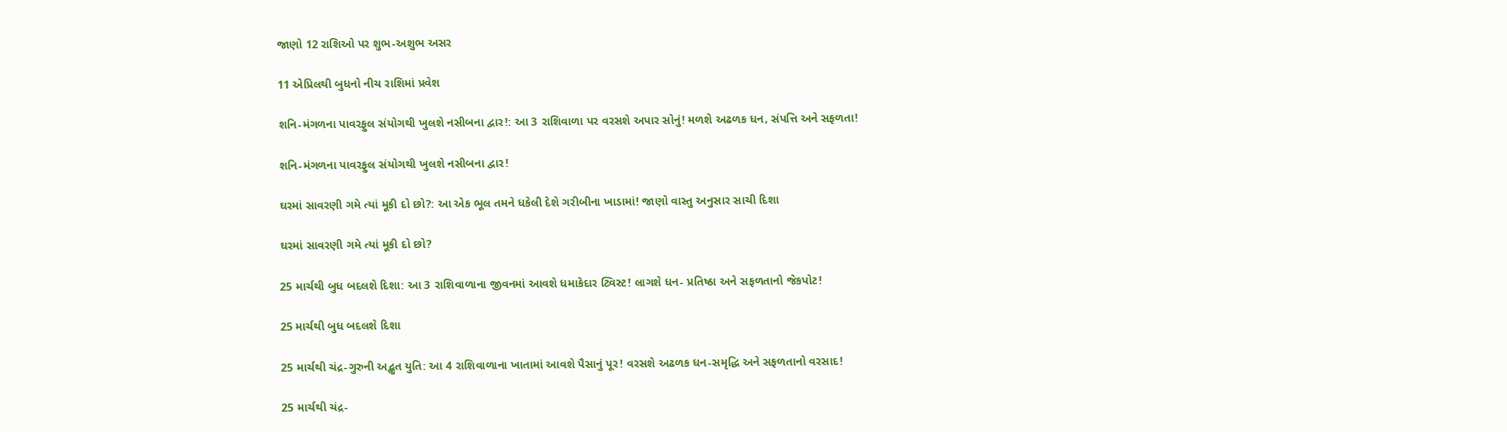જાણો 12 રાશિઓ પર શુભ-અશુભ અસર

11 એપ્રિલથી બુધનો નીચ રાશિમાં પ્રવેશ

શનિ-મંગળના પાવરફુલ સંયોગથી ખુલશે નસીબના દ્વાર!: આ 3 રાશિવાળા પર વરસશે અપાર સોનું! મળશે અઢળક ધન, સંપત્તિ અને સફળતા!

શનિ-મંગળના પાવરફુલ સંયોગથી ખુલશે નસીબના દ્વાર!

ઘરમાં સાવરણી ગમે ત્યાં મૂકી દો છો?: આ એક ભૂલ તમને ધકેલી દેશે ગરીબીના ખાડામાં! જાણો વાસ્તુ અનુસાર સાચી દિશા

ઘરમાં સાવરણી ગમે ત્યાં મૂકી દો છો?

25 માર્ચથી બુધ બદલશે દિશા: આ 3 રાશિવાળાના જીવનમાં આવશે ધમાકેદાર ટ્વિસ્ટ! લાગશે ધન- પ્રતિષ્ઠા અને સફળતાનો જેકપોટ!

25 માર્ચથી બુધ બદલશે દિશા

25 માર્ચથી ચંદ્ર-ગુરુની અદ્ભુત યુતિ: આ 4 રાશિવાળાના ખાતામાં આવશે પૈસાનું પૂર! વરસશે અઢળક ધન-સમૃદ્ધિ અને સફળતાનો વરસાદ!

25 માર્ચથી ચંદ્ર-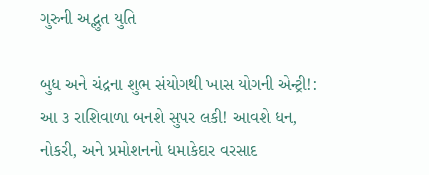ગુરુની અદ્ભુત યુતિ

બુધ અને ચંદ્રના શુભ સંયોગથી ખાસ યોગની એન્ટ્રી!: આ ૩ રાશિવાળા બનશે સુપર લકી! આવશે ધન, નોકરી, અને પ્રમોશનનો ધમાકેદાર વરસાદ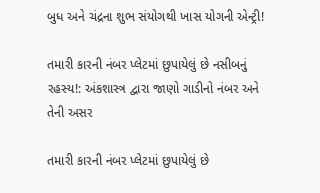બુધ અને ચંદ્રના શુભ સંયોગથી ખાસ યોગની એન્ટ્રી!

તમારી કારની નંબર પ્લેટમાં છુપાયેલું છે નસીબનું રહસ્ય!: અંકશાસ્ત્ર દ્વારા જાણો ગાડીનો નંબર અને તેની અસર

તમારી કારની નંબર પ્લેટમાં છુપાયેલું છે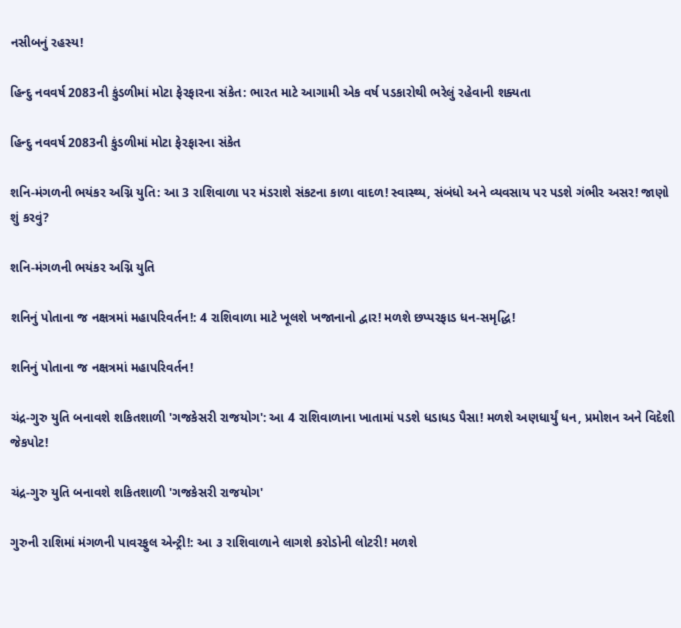નસીબનું રહસ્ય!

હિન્દુ નવવર્ષ 2083ની કુંડળીમાં મોટા ફેરફારના સંકેત: ભારત માટે આગામી એક વર્ષ પડકારોથી ભરેલું રહેવાની શક્યતા

હિન્દુ નવવર્ષ 2083ની કુંડળીમાં મોટા ફેરફારના સંકેત

શનિ-મંગળની ભયંકર અગ્નિ યુતિ: આ 3 રાશિવાળા પર મંડરાશે સંકટના કાળા વાદળ! સ્વાસ્થ્ય, સંબંધો અને વ્યવસાય પર પડશે ગંભીર અસર! જાણો શું કરવું?

શનિ-મંગળની ભયંકર અગ્નિ યુતિ

શનિનું પોતાના જ નક્ષત્રમાં મહાપરિવર્તન!: 4 રાશિવાળા માટે ખૂલશે ખજાનાનો દ્વાર! મળશે છપ્પરફાડ ધન-સમૃદ્ધિ!

શનિનું પોતાના જ નક્ષત્રમાં મહાપરિવર્તન!

ચંદ્ર-ગુરુ યુતિ બનાવશે શકિતશાળી 'ગજકેસરી રાજયોગ': આ 4 રાશિવાળાના ખાતામાં પડશે ધડાધડ પૈસા! મળશે અણધાર્યું ધન, પ્રમોશન અને વિદેશી જેકપોટ!

ચંદ્ર-ગુરુ યુતિ બનાવશે શકિતશાળી 'ગજકેસરી રાજયોગ'

ગુરુની રાશિમાં મંગળની પાવરફુલ એન્ટ્રી!: આ ૩ રાશિવાળાને લાગશે કરોડોની લોટરી! મળશે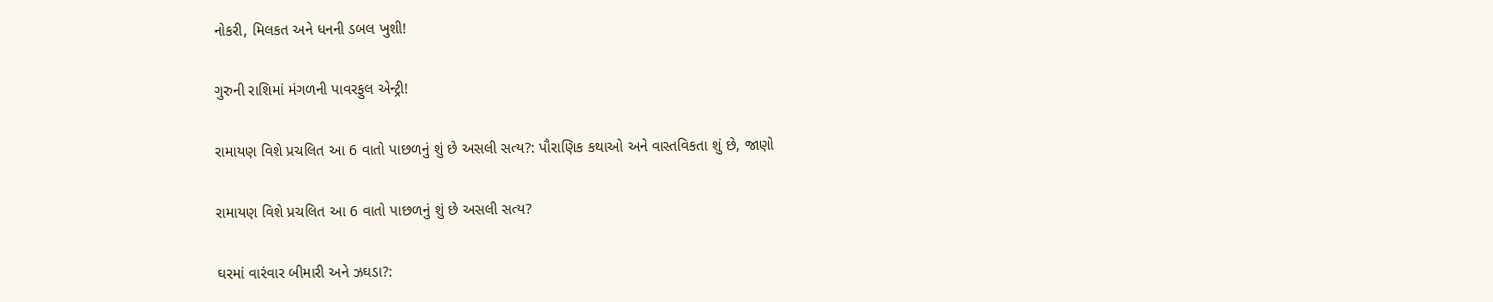નોકરી, મિલકત અને ધનની ડબલ ખુશી!

ગુરુની રાશિમાં મંગળની પાવરફુલ એન્ટ્રી!

રામાયણ વિશે પ્રચલિત આ 6 વાતો પાછળનું શું છે અસલી સત્ય?: પૌરાણિક કથાઓ અને વાસ્તવિકતા શું છે, જાણો

રામાયણ વિશે પ્રચલિત આ 6 વાતો પાછળનું શું છે અસલી સત્ય?

ઘરમાં વારંવાર બીમારી અને ઝઘડા?: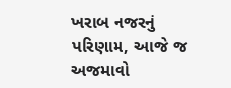ખરાબ નજરનું પરિણામ, આજે જ અજમાવો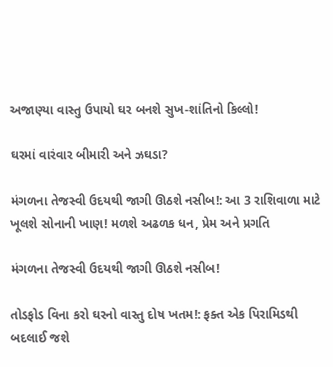અજાણ્યા વાસ્તુ ઉપાયો ઘર બનશે સુખ-શાંતિનો કિલ્લો!

ઘરમાં વારંવાર બીમારી અને ઝઘડા?

મંગળના તેજસ્વી ઉદયથી જાગી ઊઠશે નસીબ!: આ 3 રાશિવાળા માટે ખૂલશે સોનાની ખાણ! મળશે અઢળક ધન, પ્રેમ અને પ્રગતિ

મંગળના તેજસ્વી ઉદયથી જાગી ઊઠશે નસીબ!

તોડફોડ વિના કરો ઘરનો વાસ્તુ દોષ ખતમ!: ફક્ત એક પિરામિડથી બદલાઈ જશે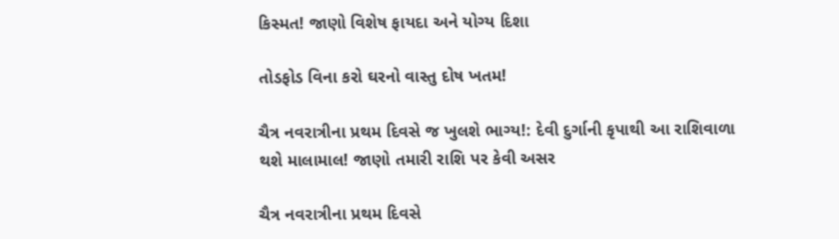કિસ્મત! જાણો વિશેષ ફાયદા અને યોગ્ય દિશા

તોડફોડ વિના કરો ઘરનો વાસ્તુ દોષ ખતમ!

ચૈત્ર નવરાત્રીના પ્રથમ દિવસે જ ખુલશે ભાગ્ય!: દેવી દુર્ગાની કૃપાથી આ રાશિવાળા થશે માલામાલ! જાણો તમારી રાશિ પર કેવી અસર

ચૈત્ર નવરાત્રીના પ્રથમ દિવસે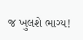જ ખુલશે ભાગ્ય!